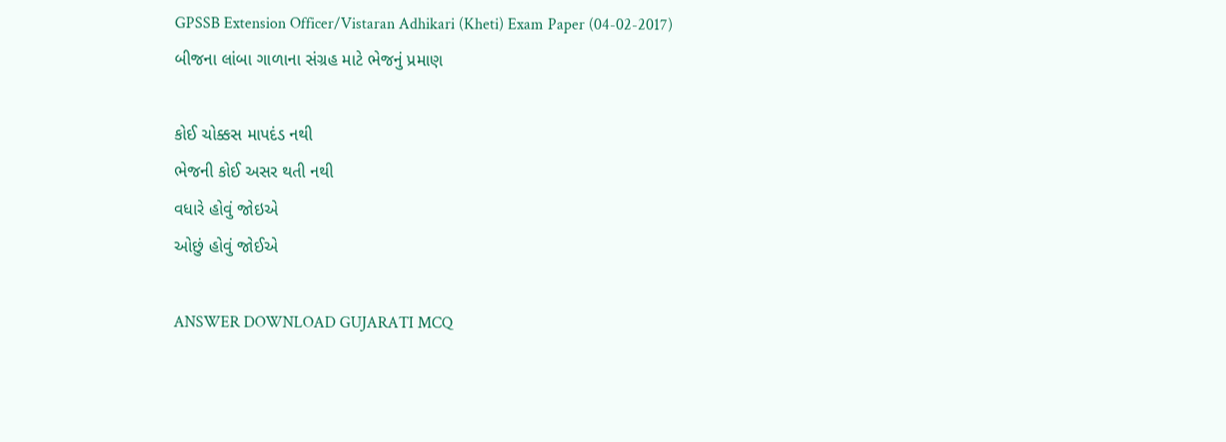GPSSB Extension Officer/Vistaran Adhikari (Kheti) Exam Paper (04-02-2017)
બીજના લાંબા ગાળાના સંગ્રહ માટે ભેજનું પ્રમાણ

કોઈ ચોક્કસ માપદંડ નથી
ભેજની કોઈ અસર થતી નથી
વધારે હોવું જોઇએ
ઓછું હોવું જોઈએ

ANSWER DOWNLOAD GUJARATI MCQ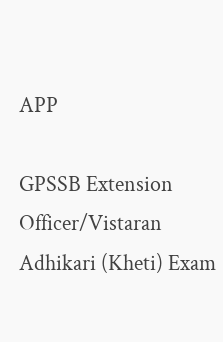APP

GPSSB Extension Officer/Vistaran Adhikari (Kheti) Exam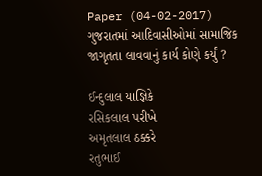Paper (04-02-2017)
ગુજરાતમાં આદિવાસીઓમાં સામાજિક જાગૃતતા લાવવાનું કાર્ય કોણે કર્યું ?

ઈન્દુલાલ યાજ્ઞિકે
રસિકલાલ પરીખે
અમૃતલાલ ઠક્કરે
રતુભાઈ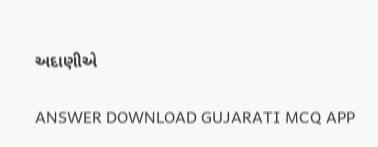અદાણીએ

ANSWER DOWNLOAD GUJARATI MCQ APP